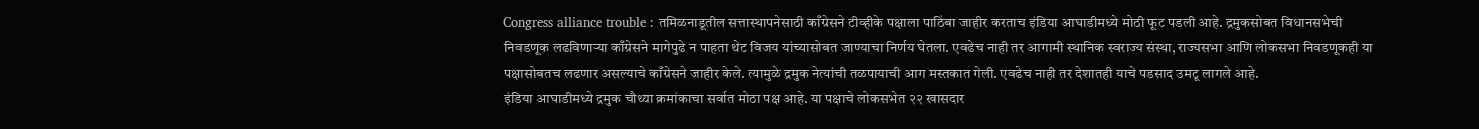Congress alliance trouble : तमिळनाडूतील सत्तास्थापनेसाठी काँग्रेसने टीव्हीके पक्षाला पाठिंबा जाहीर करताच इंडिया आघाडीमध्ये मोठी फूट पडली आहे. द्रमुकसोबत विधानसभेची निवडणूक लढविणाऱ्या काँग्रेसने मागेपुढे न पाहता थेट विजय यांच्यासोबत जाण्याचा निर्णय घेतला. एवढेच नाही तर आगामी स्थानिक स्वराज्य संस्था, राज्यसभा आणि लोकसभा निवडणूकही या पक्षासोबतच लढणार असल्याचे काँग्रेसने जाहीर केले. त्यामुळे द्रमुक नेत्यांची तळपायाची आग मस्तकात गेली. एवढेच नाही तर देशातही याचे पडसाद उमटू लागले आहे.
इंडिया आघाडीमध्ये द्रमुक चौथ्या क्रमांकाचा सर्वात मोठा पक्ष आहे. या पक्षाचे लोकसभेत २२ खासदार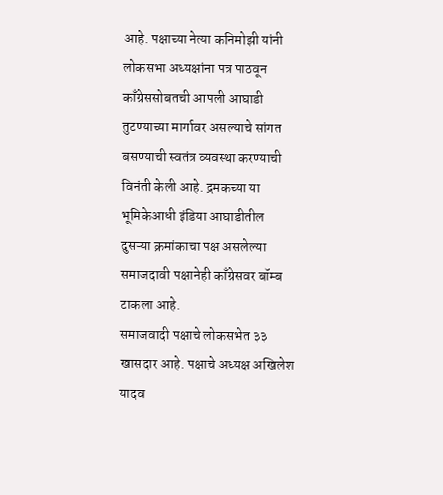आहे. पक्षाच्या नेत्या कनिमोझी यांनी लोकसभा अध्यक्षांना पत्र पाठवून काँग्रेससोबतची आपली आघाडी तुटण्याच्या मार्गावर असल्याचे सांगत बसण्याची स्वतंत्र व्यवस्था करण्याची विनंती केली आहे. द्रमकच्या या भूमिकेआधी इंडिया आघाडीतील दुसऱ्या क्रमांकाचा पक्ष असलेल्या समाजदावी पक्षानेही काँग्रेसवर बॉम्ब टाकला आहे.
समाजवादी पक्षाचे लोकसभेत ३३ खासदार आहे. पक्षाचे अध्यक्ष अखिलेश यादव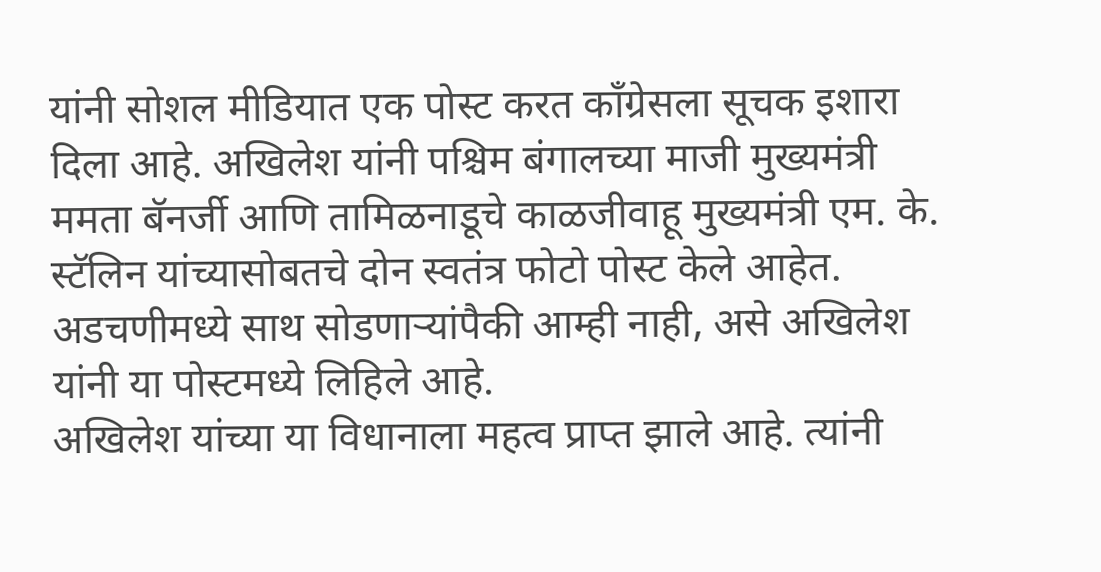यांनी सोशल मीडियात एक पोस्ट करत काँग्रेसला सूचक इशारा दिला आहे. अखिलेश यांनी पश्चिम बंगालच्या माजी मुख्यमंत्री ममता बॅनर्जी आणि तामिळनाडूचे काळजीवाहू मुख्यमंत्री एम. के. स्टॅलिन यांच्यासोबतचे दोन स्वतंत्र फोटो पोस्ट केले आहेत. अडचणीमध्ये साथ सोडणाऱ्यांपैकी आम्ही नाही, असे अखिलेश यांनी या पोस्टमध्ये लिहिले आहे.
अखिलेश यांच्या या विधानाला महत्व प्राप्त झाले आहे. त्यांनी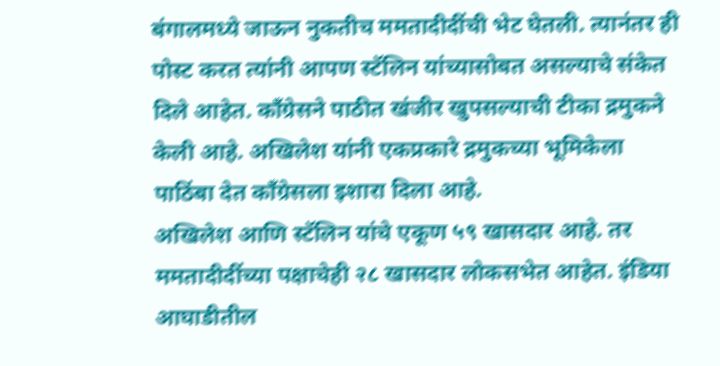बंगालमध्ये जाऊन नुकतीच ममतादीदींची भेट घेतली. त्यानंतर ही पोस्ट करत त्यांनी आपण स्टॅलिन यांच्यासोबत असल्याचे संकेत दिले आहेत. काँग्रेसने पाठीत खंजीर खुपसल्याची टीका द्रमुकने केली आहे. अखिलेश यांनी एकप्रकारे द्रमुकच्या भूमिकेला पाठिंबा देत काँग्रेसला इशारा दिला आहे.
अखिलेश आणि स्टॅलिन यांचे एकूण ५९ खासदार आहे. तर ममतादीदींच्या पक्षाचेही २८ खासदार लोकसभेत आहेत. इंडिया आघाडीतील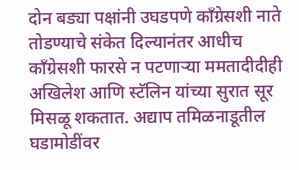दोन बड्या पक्षांनी उघडपणे काँग्रेसशी नाते तोडण्याचे संकेत दिल्यानंतर आधीच काँग्रेसशी फारसे न पटणाऱ्या ममतादीदीही अखिलेश आणि स्टॅलिन यांच्या सुरात सूर मिसळू शकतात. अद्याप तमिळनाडूतील घडामोडींवर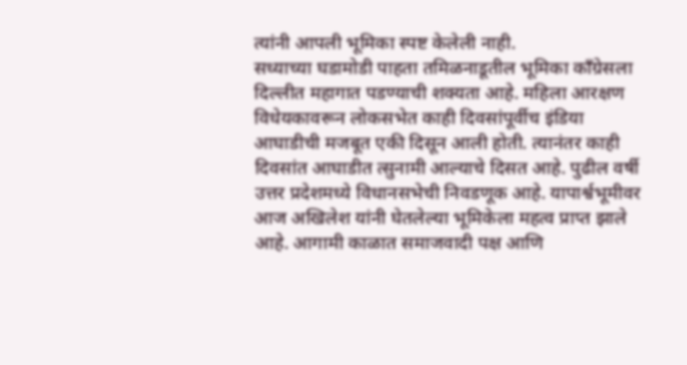त्यांनी आपली भूमिका स्पष्ट केलेली नाही.
सध्याच्या घडामोडी पाहता तमिळनाडूतील भूमिका काँग्रेसला दिल्लीत महागात पडण्याची शक्यता आहे. महिला आरक्षण विधेयकावरून लोकसभेत काही दिवसांपूर्वीच इंडिया आघाडीची मजबूत एकी दिसून आली होती. त्यानंतर काही दिवसांत आघाडीत त्सुनामी आल्याचे दिसत आहे. पुढील वर्षी उत्तर प्रदेशमध्ये विधानसभेची निवडणूक आहे. यापार्श्वभूमीवर आज अखिलेश यांनी घेतलेल्या भूमिकेला महत्व प्राप्त झाले आहे. आगामी काळात समाजवादी पक्ष आणि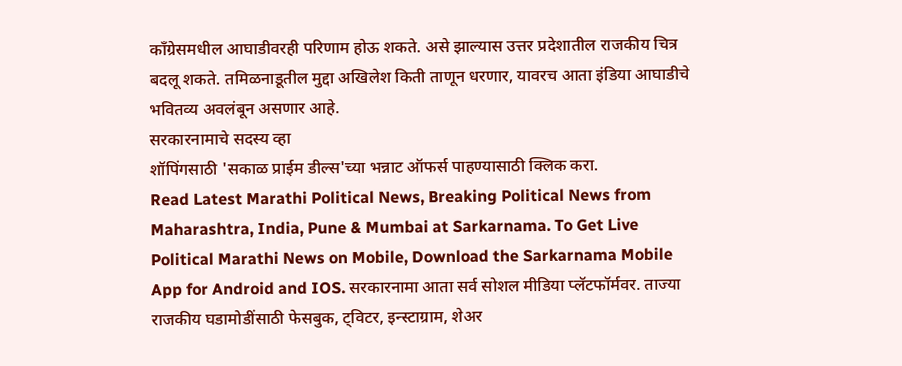काँग्रेसमधील आघाडीवरही परिणाम होऊ शकते. असे झाल्यास उत्तर प्रदेशातील राजकीय चित्र बदलू शकते. तमिळनाडूतील मुद्दा अखिलेश किती ताणून धरणार, यावरच आता इंडिया आघाडीचे भवितव्य अवलंबून असणार आहे.
सरकारनामाचे सदस्य व्हा
शॉपिंगसाठी 'सकाळ प्राईम डील्स'च्या भन्नाट ऑफर्स पाहण्यासाठी क्लिक करा.
Read Latest Marathi Political News, Breaking Political News from Maharashtra, India, Pune & Mumbai at Sarkarnama. To Get Live Political Marathi News on Mobile, Download the Sarkarnama Mobile App for Android and IOS. सरकारनामा आता सर्व सोशल मीडिया प्लॅटफॉर्मवर. ताज्या राजकीय घडामोडींसाठी फेसबुक, ट्विटर, इन्स्टाग्राम, शेअर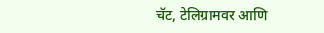चॅट, टेलिग्रामवर आणि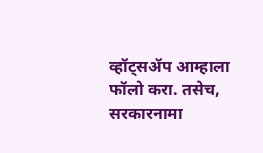व्हॉट्सॲप आम्हाला फॉलो करा. तसेच, सरकारनामा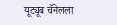यूट्यूब चॅनेलला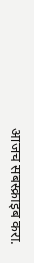आजच सबस्क्राइब करा.